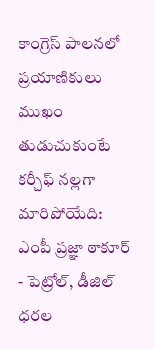కాంగ్రెస్ పాలనలో ప్రయాణికులు ముఖం తుడుచుకుంటే కర్చీఫ్ నల్లగా మారిపోయేది: ఎంపీ ప్రజ్ఞా ఠాకూర్
- పెట్రోల్, డీజిల్ ధరల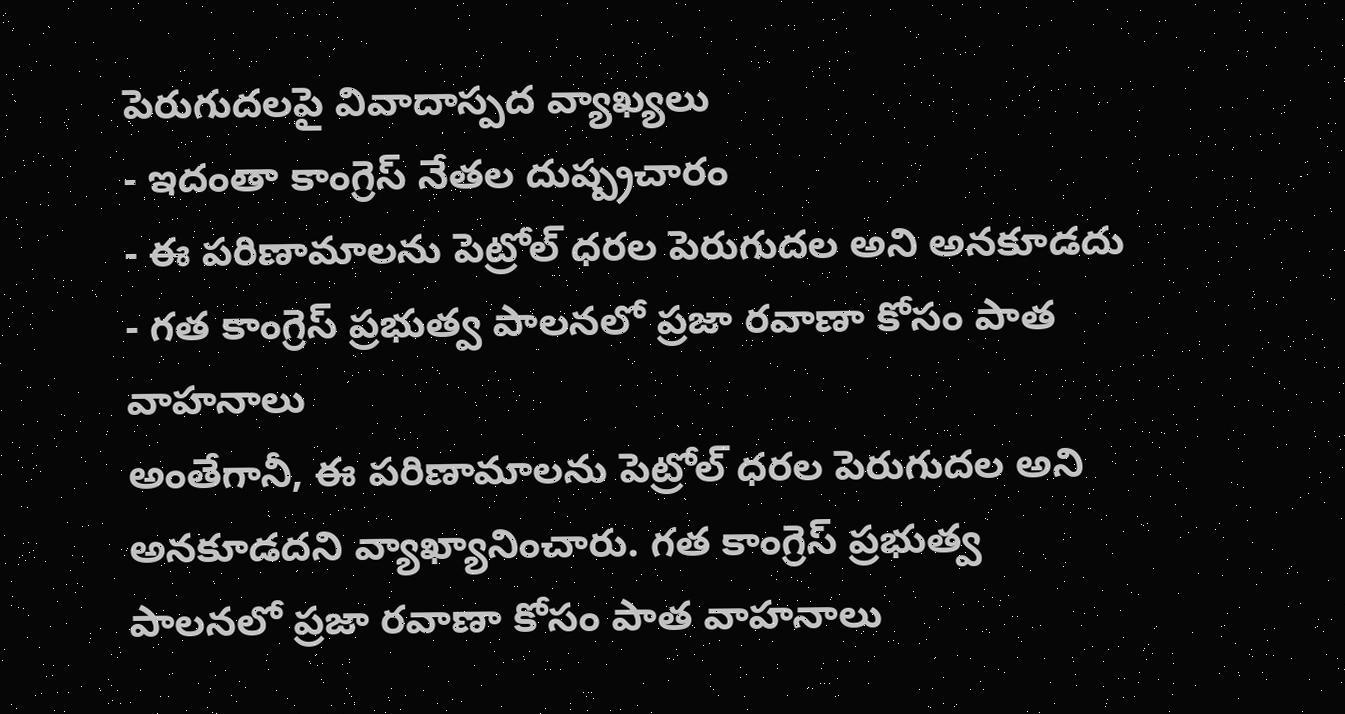పెరుగుదలపై వివాదాస్పద వ్యాఖ్యలు
- ఇదంతా కాంగ్రెస్ నేతల దుష్ప్రచారం
- ఈ పరిణామాలను పెట్రోల్ ధరల పెరుగుదల అని అనకూడదు
- గత కాంగ్రెస్ ప్రభుత్వ పాలనలో ప్రజా రవాణా కోసం పాత వాహనాలు
అంతేగానీ, ఈ పరిణామాలను పెట్రోల్ ధరల పెరుగుదల అని అనకూడదని వ్యాఖ్యానించారు. గత కాంగ్రెస్ ప్రభుత్వ పాలనలో ప్రజా రవాణా కోసం పాత వాహనాలు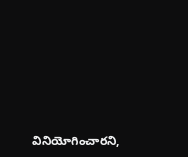వినియోగించారని,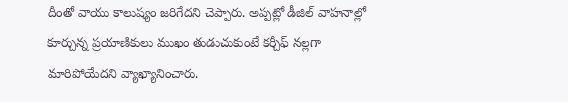దీంతో వాయు కాలుష్యం జరిగేదని చెప్పారు. అప్పట్లో డీజిల్ వాహనాల్లో కూర్చున్న ప్రయాణికులు ముఖం తుడుచుకుంటే కర్చీఫ్ నల్లగా మారిపోయేదని వ్యాఖ్యానించారు.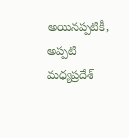అయినప్పటికీ, అప్పటి మధ్యప్రదేశ్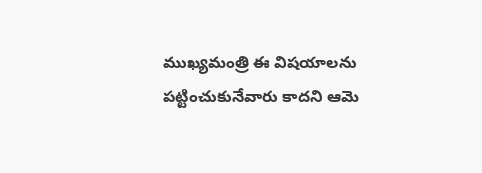ముఖ్యమంత్రి ఈ విషయాలను పట్టించుకునేవారు కాదని ఆమె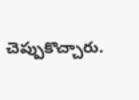చెప్పుకొచ్చారు.